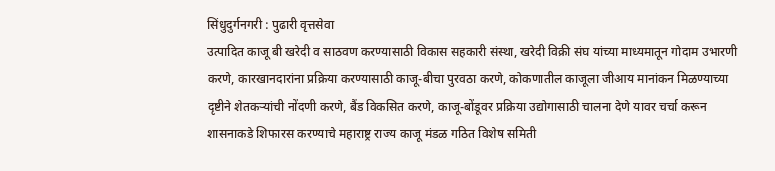सिंधुदुर्गनगरी : पुढारी वृत्तसेवा
उत्पादित काजू बी खरेदी व साठवण करण्यासाठी विकास सहकारी संस्था, खरेदी विक्री संघ यांच्या माध्यमातून गोदाम उभारणी करणे, कारखानदारांना प्रक्रिया करण्यासाठी काजू-बीचा पुरवठा करणे, कोकणातील काजूला जीआय मानांकन मिळण्याच्या दृष्टीने शेतकऱ्यांची नोंदणी करणे, बैंड विकसित करणे, काजू-बोंडूवर प्रक्रिया उद्योगासाठी चालना देणे यावर चर्चा करून शासनाकडे शिफारस करण्याचे महाराष्ट्र राज्य काजू मंडळ गठित विशेष समिती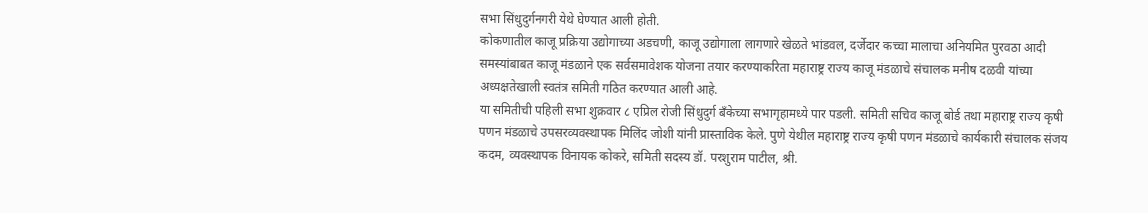सभा सिंधुदुर्गनगरी येथे घेण्यात आली होती.
कोकणातील काजू प्रक्रिया उद्योगाच्या अडचणी, काजू उद्योगाला लागणारे खेळते भांडवल, दर्जेदार कच्चा मालाचा अनियमित पुरवठा आदी समस्यांबाबत काजू मंडळाने एक सर्वसमावेशक योजना तयार करण्याकरिता महाराष्ट्र राज्य काजू मंडळाचे संचालक मनीष दळवी यांच्या अध्यक्षतेखाली स्वतंत्र समिती गठित करण्यात आली आहे.
या समितीची पहिली सभा शुक्रवार ८ एप्रिल रोजी सिंधुदुर्ग बँकेच्या सभागृहामध्ये पार पडली. समिती सचिव काजू बोर्ड तथा महाराष्ट्र राज्य कृषी पणन मंडळाचे उपसरव्यवस्थापक मिलिंद जोशी यांनी प्रास्ताविक केले. पुणे येथील महाराष्ट्र राज्य कृषी पणन मंडळाचे कार्यकारी संचालक संजय कदम, व्यवस्थापक विनायक कोकरे, समिती सदस्य डॉ. परशुराम पाटील, श्री.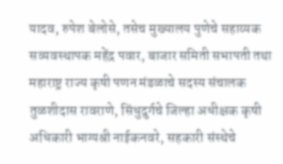यादव, रुपेश बेलोसे, तसेच मुख्यालय पुणेचे सहाय्यक सव्यवस्थापक महेंद्र पवार, बाजार समिती सभापती तथा महाराष्ट्र राज्य कृषी पणन मंडळाचे सदस्य संचालक तुळशीदास रावराणे, सिंधुदुर्गचे जिल्हा अधीक्षक कृषी अधिकारी भाग्यश्री नाईकनवरे, सहकारी संस्थेचे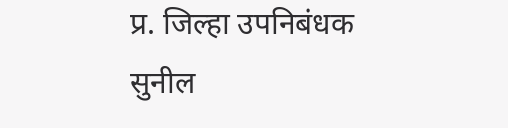प्र. जिल्हा उपनिबंधक सुनील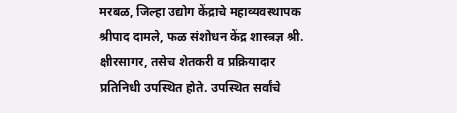मरबळ, जिल्हा उद्योग केंद्राचे महाव्यवस्थापक श्रीपाद दामले, फळ संशोधन केंद्र शास्त्रज्ञ श्री. क्षीरसागर, तसेच शेतकरी व प्रक्रियादार प्रतिनिधी उपस्थित होते. उपस्थित सर्वांचे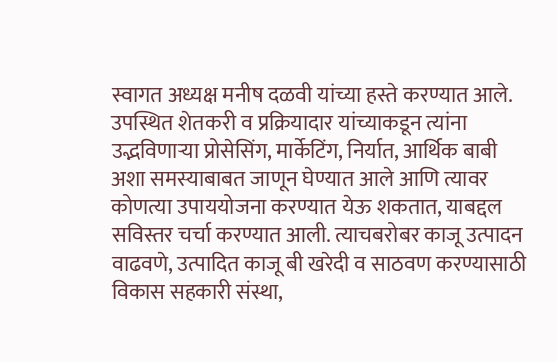स्वागत अध्यक्ष मनीष दळवी यांच्या हस्ते करण्यात आले.
उपस्थित शेतकरी व प्रक्रियादार यांच्याकडून त्यांना उद्भविणाऱ्या प्रोसेसिंग, मार्केटिंग, निर्यात, आर्थिक बाबी अशा समस्याबाबत जाणून घेण्यात आले आणि त्यावर कोणत्या उपाययोजना करण्यात येऊ शकतात, याबद्दल सविस्तर चर्चा करण्यात आली. त्याचबरोबर काजू उत्पादन वाढवणे, उत्पादित काजू बी खरेदी व साठवण करण्यासाठी विकास सहकारी संस्था,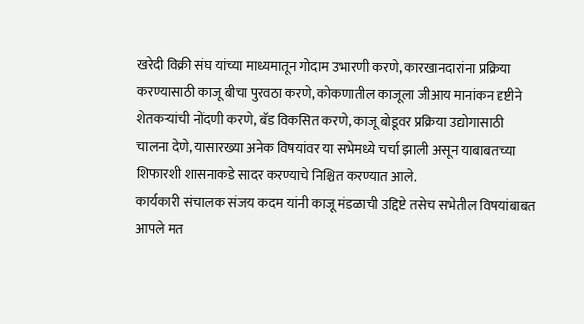खरेदी विक्री संघ यांच्या माध्यमातून गोदाम उभारणी करणे, कारखानदारांना प्रक्रिया करण्यासाठी काजू बीचा पुरवठा करणे, कोकणातील काजूला जीआय मानांकन दृष्टीने शेतकऱ्यांची नोंदणी करणे, बॅड विकसित करणे, काजू बोडूवर प्रक्रिया उद्योगासाठी चालना देणे, यासारख्या अनेक विषयांवर या सभेमध्ये चर्चा झाली असून याबाबतच्या शिफारशी शासनाकडे सादर करण्याचे निश्चित करण्यात आले.
कार्यकारी संचालक संजय कदम यांनी काजू मंडळाची उद्दिष्टे तसेच सभेतील विषयांबाबत आपले मत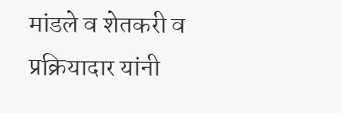मांडले व शेतकरी व प्रक्रियादार यांनी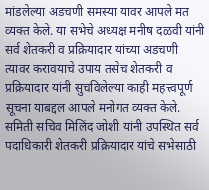मांडलेल्या अडचणी समस्या यावर आपले मत व्यक्त केले. या सभेचे अध्यक्ष मनीष दळवी यांनी सर्व शेतकरी व प्रक्रियादार यांच्या अडचणी त्यावर करावयाचे उपाय तसेच शेतकरी व प्रक्रियादार यांनी सुचविलेल्या काही महत्त्वपूर्ण सूचना याबद्दल आपले मनोगत व्यक्त केले. समिती सचिव मिलिंद जोशी यांनी उपस्थित सर्व पदाधिकारी शेतकरी प्रक्रियादार यांचे सभेसाठी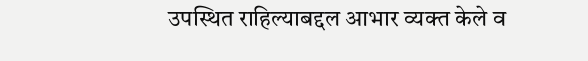उपस्थित राहिल्याबद्दल आभार व्यक्त केले व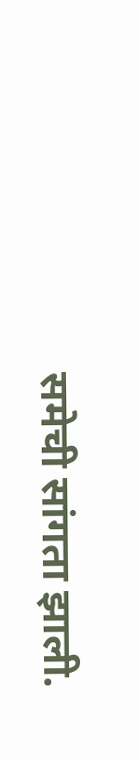समेची सांगता झाली.